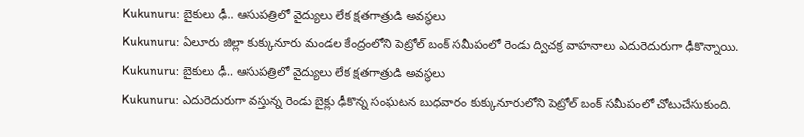Kukunuru: బైకులు ఢీ.. ఆసుపత్రిలో వైద్యులు లేక క్షతగాత్రుడి అవస్థలు
Kukunuru: ఏలూరు జిల్లా కుక్కునూరు మండల కేంద్రంలోని పెట్రోల్ బంక్ సమీపంలో రెండు ద్విచక్ర వాహనాలు ఎదురెదురుగా ఢీకొన్నాయి.
Kukunuru: బైకులు ఢీ.. ఆసుపత్రిలో వైద్యులు లేక క్షతగాత్రుడి అవస్థలు
Kukunuru: ఎదురెదురుగా వస్తున్న రెండు బైక్లు ఢీకొన్న సంఘటన బుధవారం కుక్కునూరులోని పెట్రోల్ బంక్ సమీపంలో చోటుచేసుకుంది.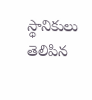స్థానికులు తెలిపిన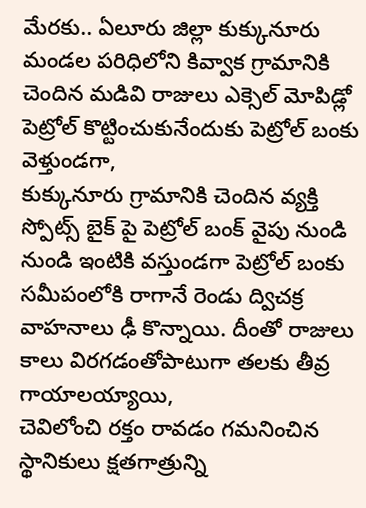మేరకు.. ఏలూరు జిల్లా కుక్కునూరు మండల పరిధిలోని కివ్వాక గ్రామానికి చెందిన మడివి రాజులు ఎక్సెల్ మోపిడ్లో పెట్రోల్ కొట్టించుకునేందుకు పెట్రోల్ బంకు వెళ్తుండగా,
కుక్కునూరు గ్రామానికి చెందిన వ్యక్తి స్పోట్స్ బైక్ పై పెట్రోల్ బంక్ వైపు నుండి నుండి ఇంటికి వస్తుండగా పెట్రోల్ బంకు సమీపంలోకి రాగానే రెండు ద్విచక్ర వాహనాలు ఢీ కొన్నాయి. దీంతో రాజులు కాలు విరగడంతోపాటుగా తలకు తీవ్ర గాయాలయ్యాయి,
చెవిలోంచి రక్తం రావడం గమనించిన స్థానికులు క్షతగాత్రున్ని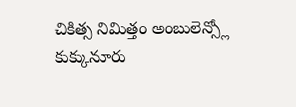చికిత్స నిమిత్తం అంబులెన్స్లో కుక్కునూరు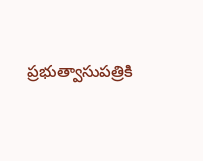ప్రభుత్వాసుపత్రికి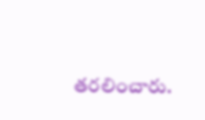తరలించారు.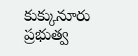కుక్కునూరు ప్రభుత్వ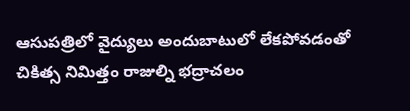ఆసుపత్రిలో వైద్యులు అందుబాటులో లేకపోవడంతో చికిత్స నిమిత్తం రాజుల్ని భద్రాచలం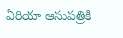ఏరియా ఆసుపత్రికి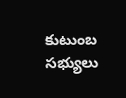కుటుంబ సభ్యులు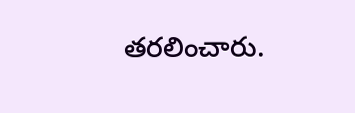తరలించారు.